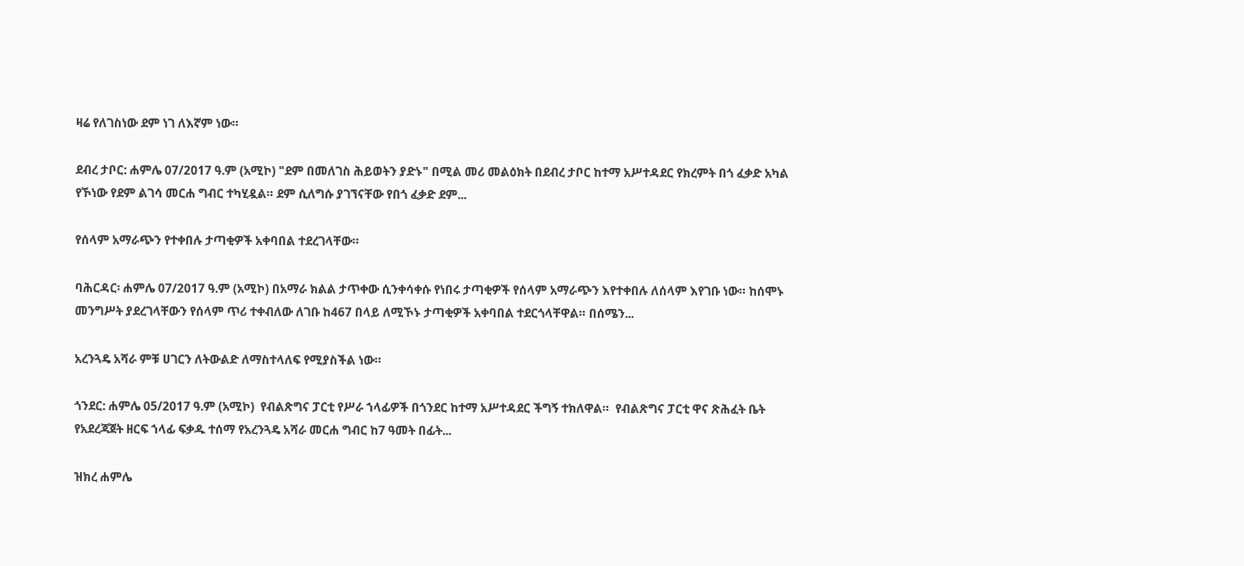ዛሬ የለገስነው ደም ነገ ለእኛም ነው።

ደብረ ታቦር: ሐምሌ 07/2017 ዓ.ም (አሚኮ) "ደም በመለገስ ሕይወትን ያድኑ" በሚል መሪ መልዕክት በደብረ ታቦር ከተማ አሥተዳደር የክረምት በጎ ፈቃድ አካል የኾነው የደም ልገሳ መርሐ ግብር ተካሂዷል። ደም ሲለግሱ ያገኘናቸው የበጎ ፈቃድ ደም...

የሰላም አማራጭን የተቀበሉ ታጣቂዎች አቀባበል ተደረገላቸው።

ባሕርዳር፡ ሐምሌ 07/2017 ዓ.ም (አሚኮ) በአማራ ክልል ታጥቀው ሲንቀሳቀሱ የነበሩ ታጣቂዎች የሰላም አማራጭን እየተቀበሉ ለሰላም እየገቡ ነው። ከሰሞኑ መንግሥት ያደረገላቸውን የሰላም ጥሪ ተቀብለው ለገቡ ከ467 በላይ ለሚኾኑ ታጣቂዎች አቀባበል ተደርጎላቸዋል። በሰሜን...

አረንጓዴ አሻራ ምቹ ሀገርን ለትውልድ ለማስተላለፍ የሚያስችል ነው።

ጎንደር: ሐምሌ 05/2017 ዓ.ም (አሚኮ)  የብልጽግና ፓርቲ የሥራ ኀላፊዎች በጎንደር ከተማ አሥተዳደር ችግኝ ተክለዋል።  የብልጽግና ፓርቲ ዋና ጽሕፈት ቤት የአደረጃጀት ዘርፍ ኀላፊ ፍቃዱ ተሰማ የአረንጓዴ አሻራ መርሐ ግብር ከ7 ዓመት በፊት...

ዝክረ ሐምሌ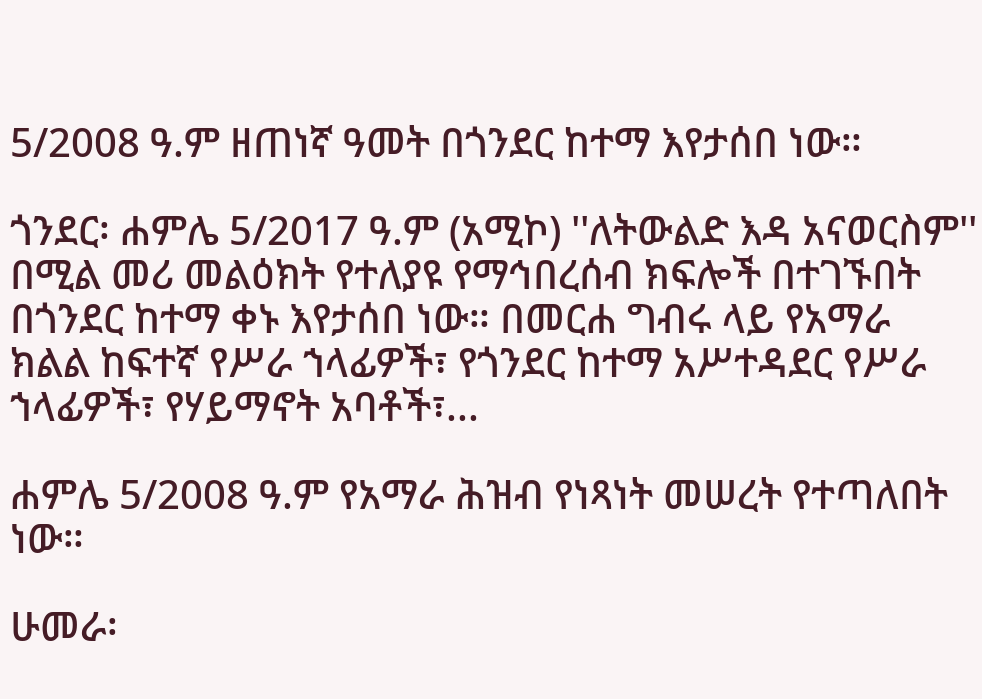5/2008 ዓ.ም ዘጠነኛ ዓመት በጎንደር ከተማ እየታሰበ ነው።

ጎንደር፡ ሐምሌ 5/2017 ዓ.ም (አሚኮ) ''ለትውልድ እዳ አናወርስም'' በሚል መሪ መልዕክት የተለያዩ የማኅበረሰብ ክፍሎች በተገኙበት በጎንደር ከተማ ቀኑ እየታሰበ ነው። በመርሐ ግብሩ ላይ የአማራ ክልል ከፍተኛ የሥራ ኀላፊዎች፣ የጎንደር ከተማ አሥተዳደር የሥራ ኀላፊዎች፣ የሃይማኖት አባቶች፣...

ሐምሌ 5/2008 ዓ.ም የአማራ ሕዝብ የነጻነት መሠረት የተጣለበት ነው።

ሁመራ፡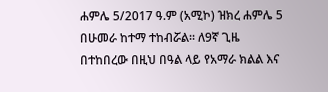ሐምሌ 5/2017 ዓ.ም (አሚኮ) ዝክረ ሐምሌ 5 በሁመራ ከተማ ተከብሯል። ለ9ኛ ጊዜ በተከበረው በዚህ በዓል ላይ የአማራ ክልል እና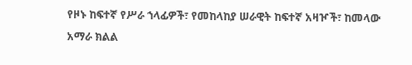የዞኑ ከፍተኛ የሥራ ኀላፊዎች፣ የመከላከያ ሠራዊት ከፍተኛ አዛዦች፣ ከመላው አማራ ክልል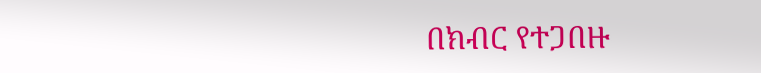በክብር የተጋበዙ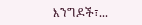እንግዶች፣...